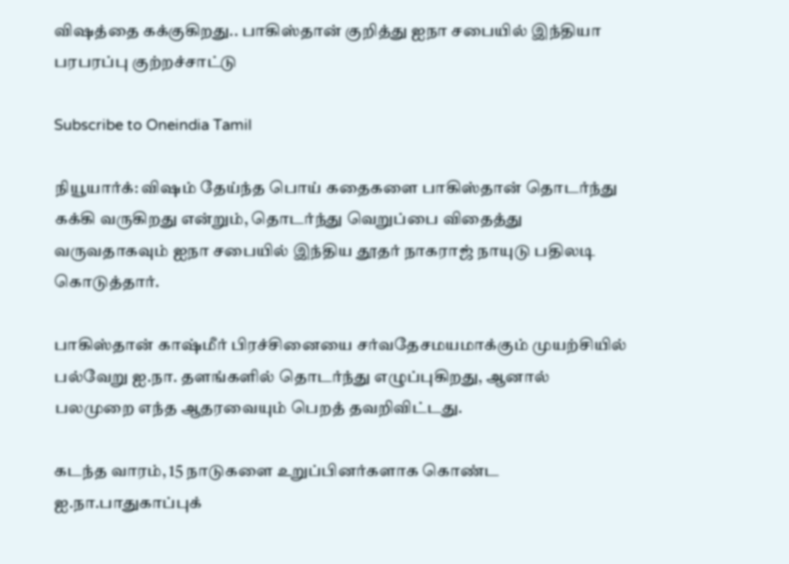விஷத்தை கக்குகிறது.. பாகிஸ்தான் குறித்து ஐநா சபையில் இந்தியா பரபரப்பு குற்றச்சாட்டு

Subscribe to Oneindia Tamil

நியூயார்க்: விஷம் தேய்ந்த பொய் கதைகளை பாகிஸ்தான் தொடர்ந்து கக்கி வருகிறது என்றும், தொடர்ந்து வெறுப்பை விதைத்து வருவதாகவும் ஐநா சபையில் இந்திய தூதர் நாகராஜ் நாயுடு பதிலடி கொடுத்தார்.

பாகிஸ்தான் காஷ்மீர் பிரச்சினையை சர்வதேசமயமாக்கும் முயற்சியில் பல்வேறு ஐ.நா. தளங்களில் தொடர்ந்து எழுப்புகிறது, ஆனால் பலமுறை எந்த ஆதரவையும் பெறத் தவறிவிட்டது.

கடந்த வாரம், 15 நாடுகளை உறுப்பினர்களாக கொண்ட ஐ.நா.பாதுகாப்புக்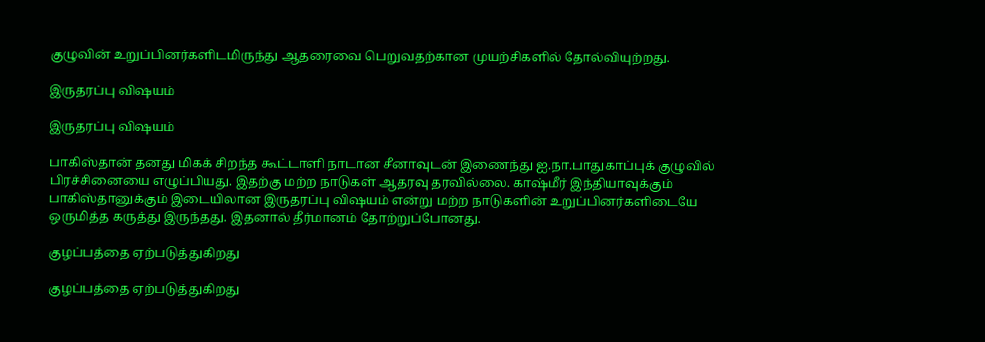குழுவின் உறுப்பினர்களிடமிருந்து ஆதரைவை பெறுவதற்கான முயற்சிகளில் தோல்வியுற்றது.

இருதரப்பு விஷயம்

இருதரப்பு விஷயம்

பாகிஸ்தான் தனது மிகக் சிறந்த கூட்டாளி நாடான சீனாவுடன் இணைந்து ஐ.நா.பாதுகாப்புக் குழுவில் பிரச்சினையை எழுப்பியது. இதற்கு மற்ற நாடுகள் ஆதரவு தரவில்லை. காஷ்மீர் இந்தியாவுக்கும் பாகிஸ்தானுக்கும் இடையிலான இருதரப்பு விஷயம் என்று மற்ற நாடுகளின் உறுப்பினர்களிடையே ஒருமித்த கருத்து இருந்தது. இதனால் தீர்மானம் தோற்றுப்போனது.

குழப்பத்தை ஏற்படுத்துகிறது

குழப்பத்தை ஏற்படுத்துகிறது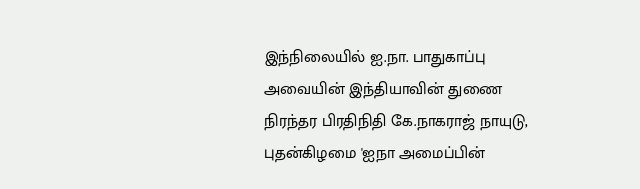இந்நிலையில் ஐ.நா. பாதுகாப்பு அவையின் இந்தியாவின் துணை நிரந்தர பிரதிநிதி கே.நாகராஜ் நாயுடு, புதன்கிழமை 'ஐநா அமைப்பின்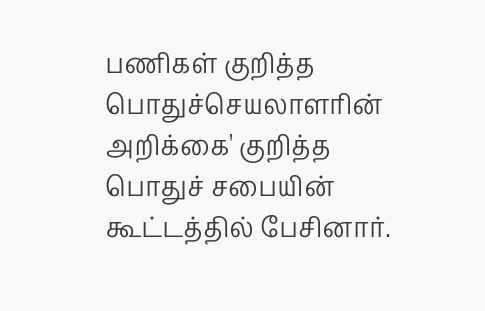பணிகள் குறித்த பொதுச்செயலாளரின் அறிக்கை' குறித்த பொதுச் சபையின் கூட்டத்தில் பேசினார்.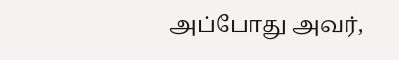அப்போது அவர்,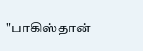"பாகிஸ்தான்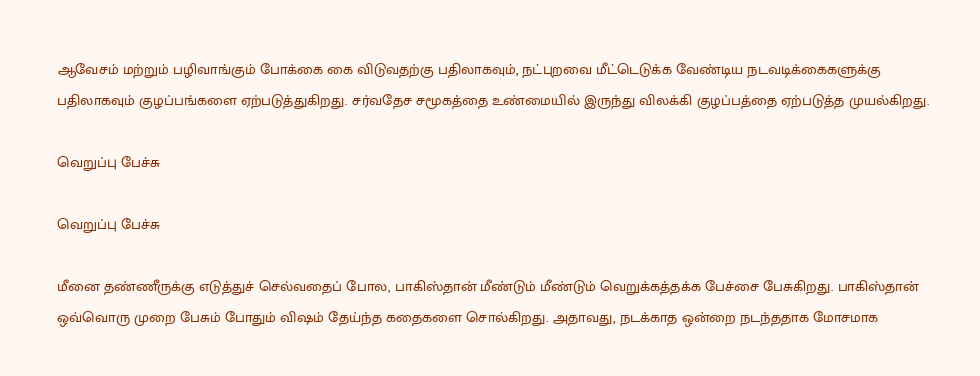ஆவேசம் மற்றும் பழிவாங்கும் போக்கை கை விடுவதற்கு பதிலாகவும், நட்புறவை மீட்டெடுக்க வேண்டிய நடவடிக்கைகளுக்கு பதிலாகவும் குழப்பங்களை ஏற்படுத்துகிறது. சர்வதேச சமூகத்தை உண்மையில் இருந்து விலக்கி குழப்பத்தை ஏற்படுத்த முயல்கிறது.

வெறுப்பு பேச்சு

வெறுப்பு பேச்சு

மீனை தண்ணீருக்கு எடுத்துச் செல்வதைப் போல, பாகிஸ்தான் மீண்டும் மீண்டும் வெறுக்கத்தக்க பேச்சை பேசுகிறது. பாகிஸ்தான் ஒவ்வொரு முறை பேசும் போதும் விஷம் தேய்ந்த கதைகளை சொல்கிறது. அதாவது, நடக்காத ஒன்றை நடந்ததாக மோசமாக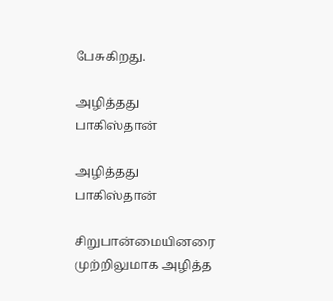பேசுகிறது.

அழித்தது பாகிஸ்தான்

அழித்தது பாகிஸ்தான்

சிறுபான்மையினரை முற்றிலுமாக அழித்த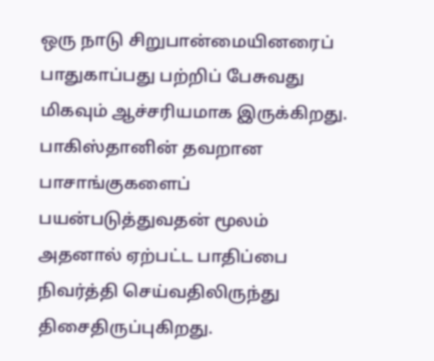ஒரு நாடு சிறுபான்மையினரைப் பாதுகாப்பது பற்றிப் பேசுவது மிகவும் ஆச்சரியமாக இருக்கிறது. பாகிஸ்தானின் தவறான பாசாங்குகளைப் பயன்படுத்துவதன் மூலம் அதனால் ஏற்பட்ட பாதிப்பை நிவர்த்தி செய்வதிலிருந்து திசைதிருப்புகிறது.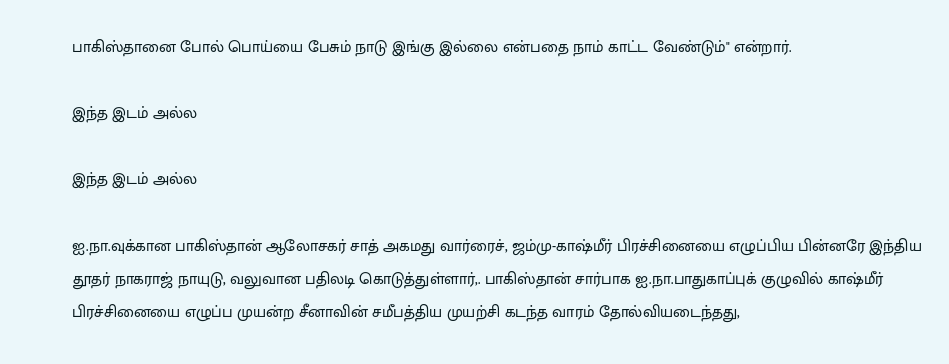பாகிஸ்தானை போல் பொய்யை பேசும் நாடு இங்கு இல்லை என்பதை நாம் காட்ட வேண்டும்" என்றார்.

இந்த இடம் அல்ல

இந்த இடம் அல்ல

ஐ.நா.வுக்கான பாகிஸ்தான் ஆலோசகர் சாத் அகமது வார்ரைச், ஜம்மு-காஷ்மீர் பிரச்சினையை எழுப்பிய பின்னரே இந்திய தூதர் நாகராஜ் நாயுடு, வலுவான பதிலடி கொடுத்துள்ளார்,. பாகிஸ்தான் சார்பாக ஐ.நா.பாதுகாப்புக் குழுவில் காஷ்மீர் பிரச்சினையை எழுப்ப முயன்ற சீனாவின் சமீபத்திய முயற்சி கடந்த வாரம் தோல்வியடைந்தது,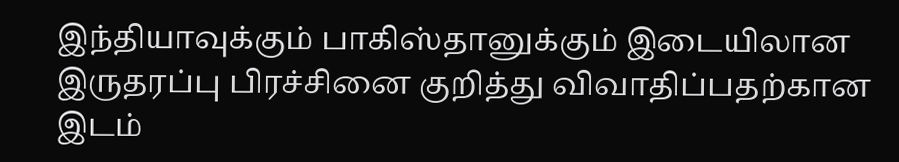இந்தியாவுக்கும் பாகிஸ்தானுக்கும் இடையிலான இருதரப்பு பிரச்சினை குறித்து விவாதிப்பதற்கான இடம்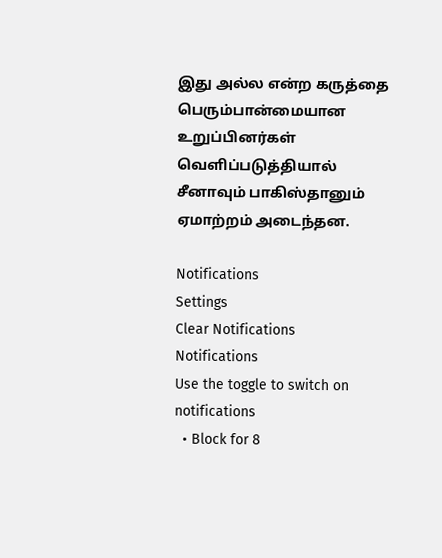இது அல்ல என்ற கருத்தை பெரும்பான்மையான உறுப்பினர்கள் வெளிப்படுத்தியால் சீனாவும் பாகிஸ்தானும் ஏமாற்றம் அடைந்தன.

Notifications
Settings
Clear Notifications
Notifications
Use the toggle to switch on notifications
  • Block for 8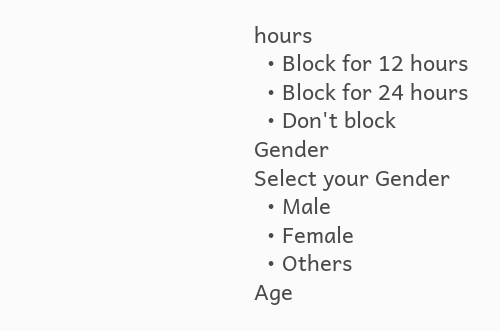hours
  • Block for 12 hours
  • Block for 24 hours
  • Don't block
Gender
Select your Gender
  • Male
  • Female
  • Others
Age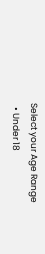Select your Age Range
  • Under 18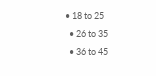• 18 to 25
  • 26 to 35
  • 36 to 45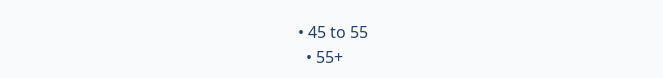• 45 to 55
  • 55+